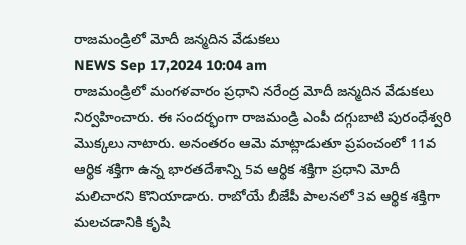రాజమండ్రిలో మోదీ జన్మదిన వేడుకలు
NEWS Sep 17,2024 10:04 am
రాజమండ్రిలో మంగళవారం ప్రధాని నరేంద్ర మోదీ జన్మదిన వేడుకలు నిర్వహించారు. ఈ సందర్భంగా రాజమండ్రి ఎంపీ దగ్గుబాటి పురంధేశ్వరి మొక్కలు నాటారు. అనంతరం ఆమె మాట్లాడుతూ ప్రపంచంలో 11వ ఆర్థిక శక్తిగా ఉన్న భారతదేశాన్ని 5వ ఆర్థిక శక్తిగా ప్రధాని మోదీ మలిచారని కొనియాడారు. రాబోయే బీజేపీ పాలనలో 3వ ఆర్థిక శక్తిగా మలచడానికి కృషి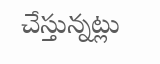చేస్తున్నట్లు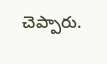చెప్పారు.